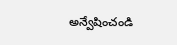అన్వేషించండి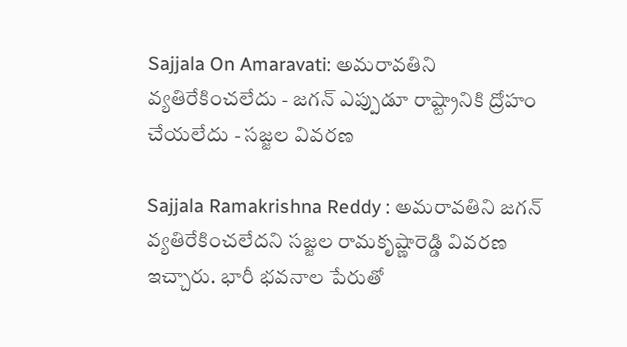Sajjala On Amaravati: అమరావతిని వ్యతిరేకించలేదు - జగన్ ఎప్పుడూ రాష్ట్రానికి ద్రోహం చేయలేదు - సజ్జల వివరణ

Sajjala Ramakrishna Reddy : అమరావతిని జగన్ వ్యతిరేకించలేదని సజ్జల రామకృష్ణారెడ్డి వివరణ ఇచ్చారు. భారీ భవనాల పేరుతో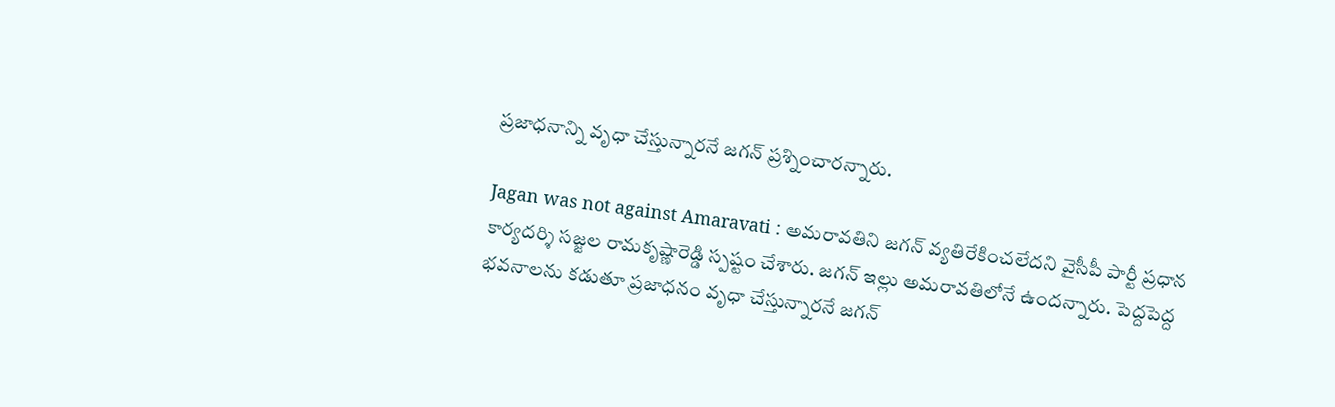ప్రజాధనాన్ని వృధా చేస్తున్నారనే జగన్ ప్రశ్నించారన్నారు.

Jagan was not against Amaravati : అమరావతిని జగన్ వ్యతిరేకించలేదని వైసీపీ పార్టీ ప్రధాన కార్యదర్శి సజ్జల రామకృష్ణారెడ్డి స్పష్టం చేశారు. జగన్ ఇల్లు అమరావతిలోనే ఉందన్నారు. పెద్దపెద్ద  భవనాలను కడుతూ ప్రజాధనం వృధా చేస్తున్నారనే జగన్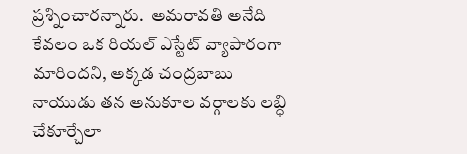ప్రశ్నించారన్నారు.  అమరావతి అనేది కేవలం ఒక రియల్ ఎస్టేట్ వ్యాపారంగా మారిందని, అక్కడ చంద్రబాబు నాయుడు తన అనుకూల వర్గాలకు లబ్ధి చేకూర్చేలా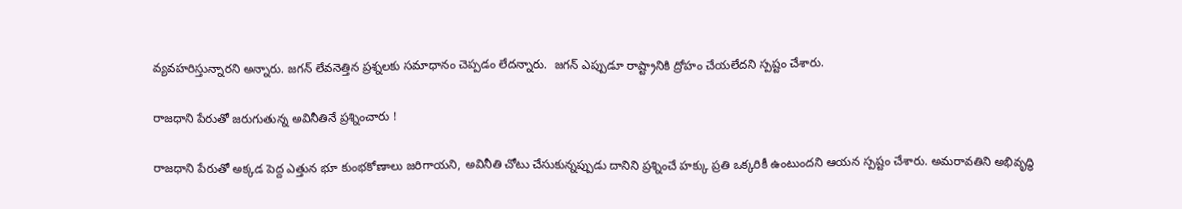వ్యవహరిస్తున్నారని అన్నారు. జగన్ లేవనెత్తిన ప్రశ్నలకు సమాధానం చెప్పడం లేదన్నారు.  జగన్ ఎప్పుడూ రాష్ట్రానికి ద్రోహం చేయలేదని స్పష్టం చేశారు.

రాజధాని పేరుతో జరుగుతున్న అవినీతినే ప్రశ్నించారు !

రాజధాని పేరుతో అక్కడ పెద్ద ఎత్తున భూ కుంభకోణాలు జరిగాయని, అవినీతి చోటు చేసుకున్నప్పుడు దానిని ప్రశ్నించే హక్కు ప్రతి ఒక్కరికీ ఉంటుందని ఆయన స్పష్టం చేశారు. అమరావతిని అభివృద్ధి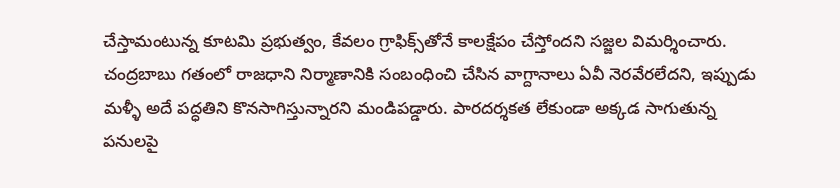చేస్తామంటున్న కూటమి ప్రభుత్వం, కేవలం గ్రాఫిక్స్‌తోనే కాలక్షేపం చేస్తోందని సజ్జల విమర్శించారు. చంద్రబాబు గతంలో రాజధాని నిర్మాణానికి సంబంధించి చేసిన వాగ్దానాలు ఏవీ నెరవేరలేదని, ఇప్పుడు మళ్ళీ అదే పద్ధతిని కొనసాగిస్తున్నారని మండిపడ్డారు. పారదర్శకత లేకుండా అక్కడ సాగుతున్న పనులపై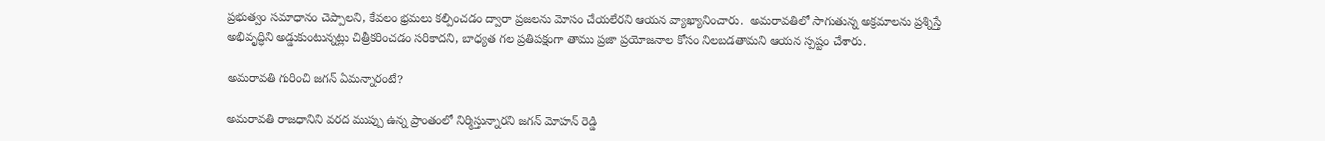ప్రభుత్వం సమాధానం చెప్పాలని, కేవలం భ్రమలు కల్పించడం ద్వారా ప్రజలను మోసం చేయలేరని ఆయన వ్యాఖ్యానించారు.  అమరావతిలో సాగుతున్న అక్రమాలను ప్రశ్నిస్తే అభివృద్ధిని అడ్డుకుంటున్నట్లు చిత్రీకరించడం సరికాదని, బాధ్యత గల ప్రతిపక్షంగా తాము ప్రజా ప్రయోజనాల కోసం నిలబడతామని ఆయన స్పష్టం చేశారు.

అమరావతి గురించి జగన్ ఏమన్నారంటే?

అమరావతి రాజధానిని వరద ముప్పు ఉన్న ప్రాంతంలో నిర్మిస్తున్నారని జగన్ మోహన్ రెడ్డి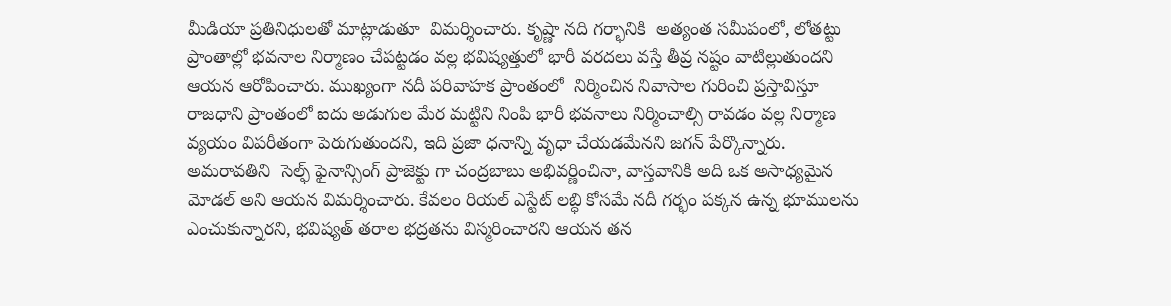మీడియా ప్రతినిధులతో మాట్లాడుతూ  విమర్శించారు. కృష్ణా నది గర్భానికి  అత్యంత సమీపంలో, లోతట్టు ప్రాంతాల్లో భవనాల నిర్మాణం చేపట్టడం వల్ల భవిష్యత్తులో భారీ వరదలు వస్తే తీవ్ర నష్టం వాటిల్లుతుందని ఆయన ఆరోపించారు. ముఖ్యంగా నదీ పరివాహక ప్రాంతంలో  నిర్మించిన నివాసాల గురించి ప్రస్తావిస్తూ   రాజధాని ప్రాంతంలో ఐదు అడుగుల మేర మట్టిని నింపి భారీ భవనాలు నిర్మించాల్సి రావడం వల్ల నిర్మాణ వ్యయం విపరీతంగా పెరుగుతుందని, ఇది ప్రజా ధనాన్ని వృధా చేయడమేనని జగన్ పేర్కొన్నారు. అమరావతిని  సెల్ఫ్ ఫైనాన్సింగ్ ప్రాజెక్టు గా చంద్రబాబు అభివర్ణించినా, వాస్తవానికి అది ఒక అసాధ్యమైన మోడల్ అని ఆయన విమర్శించారు. కేవలం రియల్ ఎస్టేట్ లబ్ధి కోసమే నదీ గర్భం పక్కన ఉన్న భూములను ఎంచుకున్నారని, భవిష్యత్ తరాల భద్రతను విస్మరించారని ఆయన తన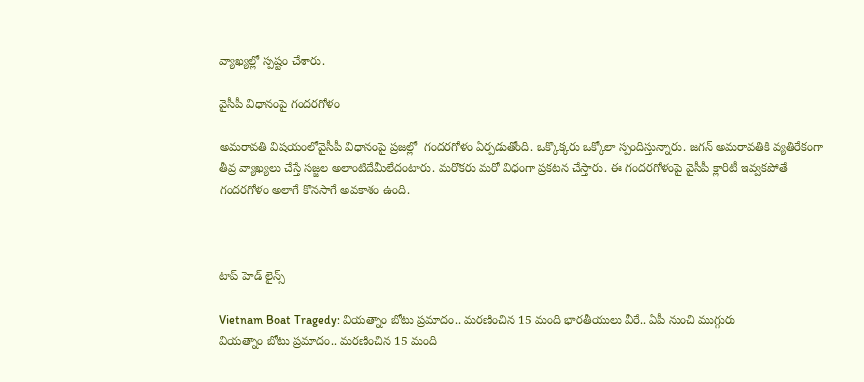వ్యాఖ్యల్లో స్పష్టం చేశారు.

వైసీపీ విధానంపై గందరగోళం

అమరావతి విషయంలోవైసీపీ విధానంపై ప్రజల్లో  గందరగోళం ఏర్పడుతోంది. ఒక్కొక్కరు ఒక్కోలా స్పందిస్తున్నారు. జగన్ అమరావతికి వ్యతిరేకంగా తీవ్ర వ్యాఖ్యలు చేస్తే సజ్జల అలాంటిదేమీలేదంటారు. మరొకరు మరో విధంగా ప్రకటన చేస్తారు. ఈ గందరగోళంపై వైసీపీ క్లారిటీ ఇవ్వకపోతే గందరగోళం అలాగే కొనసాగే అవకాశం ఉంది.



టాప్ హెడ్ లైన్స్

Vietnam Boat Tragedy: వియత్నాం బోటు ప్రమాదం.. మరణించిన 15 మంది భారతీయులు వీరే.. ఏపీ నుంచి ముగ్గురు
వియత్నాం బోటు ప్రమాదం.. మరణించిన 15 మంది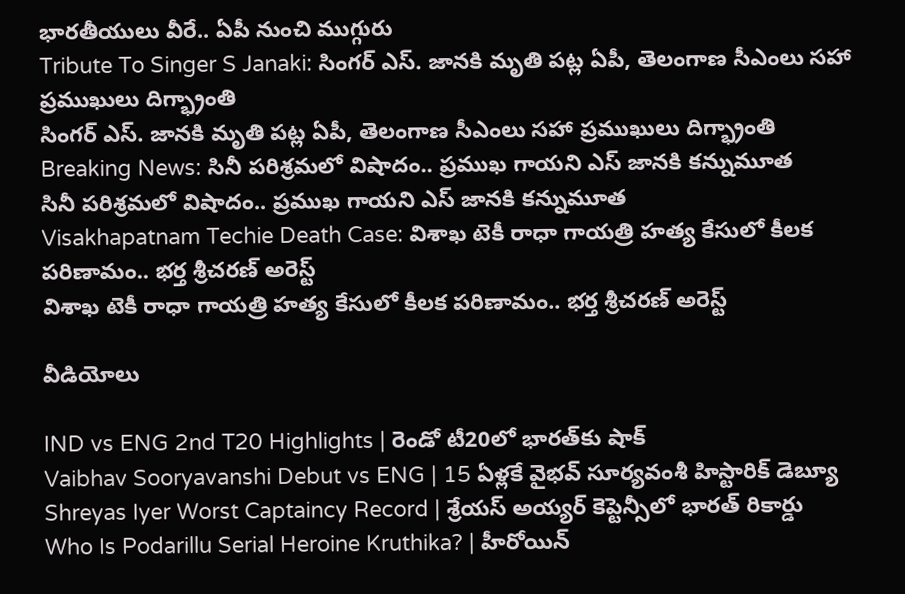భారతీయులు వీరే.. ఏపీ నుంచి ముగ్గురు
Tribute To Singer S Janaki: సింగర్ ఎస్. జానకి మృతి పట్ల ఏపీ, తెలంగాణ సీఎంలు సహా ప్రముఖులు దిగ్భ్రాంతి
సింగర్ ఎస్. జానకి మృతి పట్ల ఏపీ, తెలంగాణ సీఎంలు సహా ప్రముఖులు దిగ్భ్రాంతి
Breaking News: సినీ పరిశ్రమలో విషాదం.. ప్రముఖ గాయని ఎస్ జానకి కన్నుమూత
సినీ పరిశ్రమలో విషాదం.. ప్రముఖ గాయని ఎస్ జానకి కన్నుమూత
Visakhapatnam Techie Death Case: విశాఖ టెకీ రాధా గాయత్రి హత్య కేసులో కీలక పరిణామం.. భర్త శ్రీచరణ్‌ అరెస్ట్
విశాఖ టెకీ రాధా గాయత్రి హత్య కేసులో కీలక పరిణామం.. భర్త శ్రీచరణ్‌ అరెస్ట్

వీడియోలు

IND vs ENG 2nd T20 Highlights | రెండో టీ20లో భారత్‌కు షాక్
Vaibhav Sooryavanshi Debut vs ENG | 15 ఏళ్లకే వైభవ్ సూర్యవంశీ హిస్టారిక్ డెబ్యూ
Shreyas Iyer Worst Captaincy Record | శ్రేయస్ అయ్యర్ కెప్టెన్సీలో భారత్ రికార్డు
Who Is Podarillu Serial Heroine Kruthika? | హీరోయిన్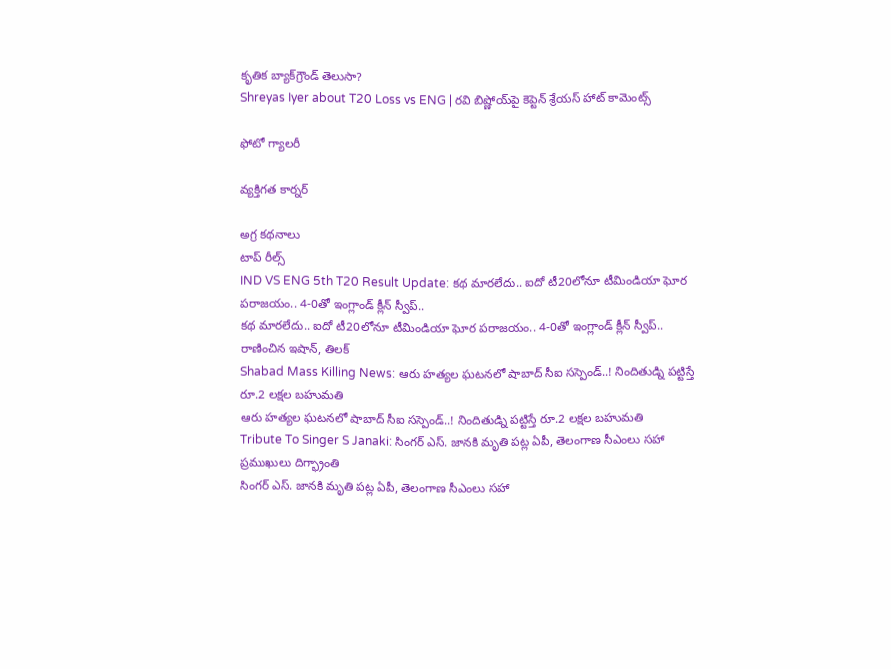కృతిక బ్యాక్‌గ్రౌండ్ తెలుసా?
Shreyas Iyer about T20 Loss vs ENG | రవి బిష్ణోయ్‌పై కెప్టెన్ శ్రేయస్ హాట్ కామెంట్స్

ఫోటో గ్యాలరీ

వ్యక్తిగత కార్నర్

అగ్ర కథనాలు
టాప్ రీల్స్
IND VS ENG 5th T20 Result Update: క‌థ మార‌లేదు.. ఐదో టీ20లోనూ టీమిండియా ఘోర ప‌రాజ‌యం.. 4-0తో ఇంగ్లాండ్ క్లీన్ స్వీప్..
క‌థ మార‌లేదు.. ఐదో టీ20లోనూ టీమిండియా ఘోర ప‌రాజ‌యం.. 4-0తో ఇంగ్లాండ్ క్లీన్ స్వీప్..  రాణించిన ఇషాన్, తిలక్
Shabad Mass Killing News: ఆరు హత్యల ఘటనలో షాబాద్ సీఐ సస్పెండ్..! నిందితుడ్ని పట్టిస్తే రూ.2 లక్షల బహుమతి
ఆరు హత్యల ఘటనలో షాబాద్ సీఐ సస్పెండ్..! నిందితుడ్ని పట్టిస్తే రూ.2 లక్షల బహుమతి
Tribute To Singer S Janaki: సింగర్ ఎస్. జానకి మృతి పట్ల ఏపీ, తెలంగాణ సీఎంలు సహా ప్రముఖులు దిగ్భ్రాంతి
సింగర్ ఎస్. జానకి మృతి పట్ల ఏపీ, తెలంగాణ సీఎంలు సహా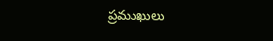ప్రముఖులు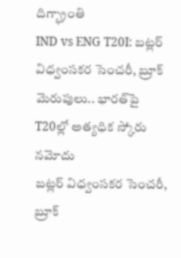దిగ్భ్రాంతి
IND vs ENG T20I: బట్లర్ విధ్వంసకర సెంచరీ, బ్రూక్ మెరుపులు.. భారత్‌పై T20ల్లో అత్యధిక స్కోరు నమోదు
బట్లర్ విధ్వంసకర సెంచరీ, బ్రూక్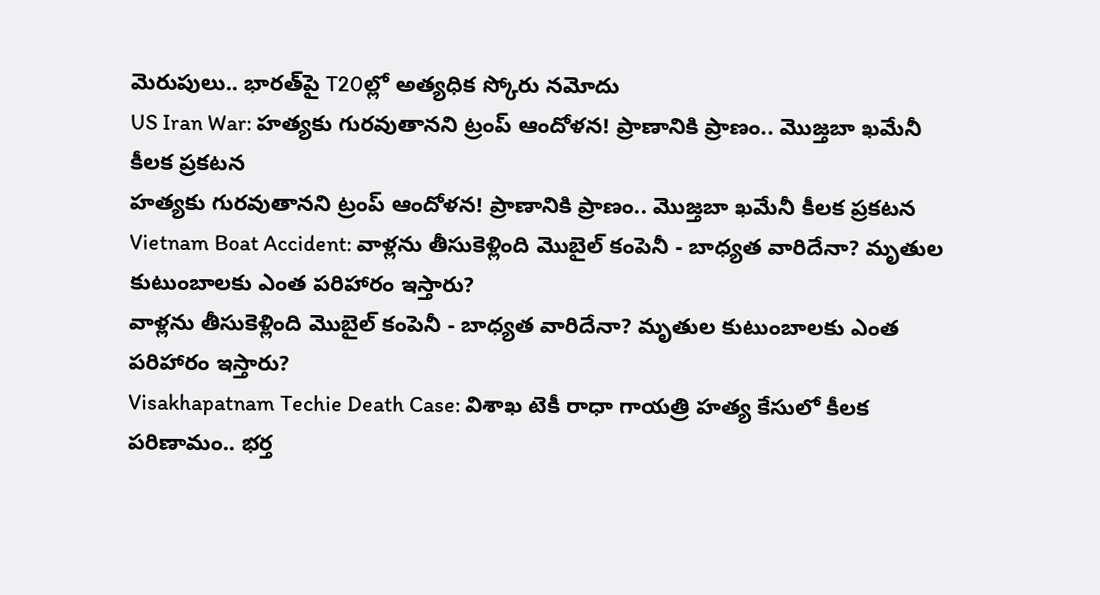మెరుపులు.. భారత్‌పై T20ల్లో అత్యధిక స్కోరు నమోదు
US Iran War: హత్యకు గురవుతానని ట్రంప్ ఆందోళన! ప్రాణానికి ప్రాణం.. మొజ్తబా ఖమేనీ కీలక ప్రకటన
హత్యకు గురవుతానని ట్రంప్ ఆందోళన! ప్రాణానికి ప్రాణం.. మొజ్తబా ఖమేనీ కీలక ప్రకటన
Vietnam Boat Accident: వాళ్లను తీసుకెళ్లింది మొబైల్ కంపెనీ - బాధ్యత వారిదేనా? మృతుల కుటుంబాలకు ఎంత పరిహారం ఇస్తారు?
వాళ్లను తీసుకెళ్లింది మొబైల్ కంపెనీ - బాధ్యత వారిదేనా? మృతుల కుటుంబాలకు ఎంత పరిహారం ఇస్తారు?
Visakhapatnam Techie Death Case: విశాఖ టెకీ రాధా గాయత్రి హత్య కేసులో కీలక పరిణామం.. భర్త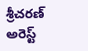శ్రీచరణ్‌ అరెస్ట్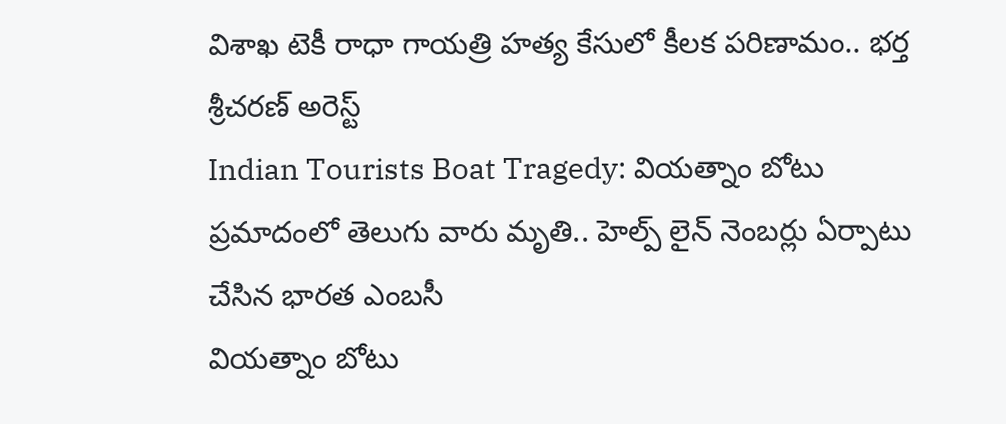విశాఖ టెకీ రాధా గాయత్రి హత్య కేసులో కీలక పరిణామం.. భర్త శ్రీచరణ్‌ అరెస్ట్
Indian Tourists Boat Tragedy: వియత్నాం బోటు ప్రమాదంలో తెలుగు వారు మృతి.. హెల్ప్ లైన్ నెంబర్లు ఏర్పాటు చేసిన భారత ఎంబసీ
వియత్నాం బోటు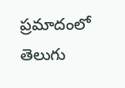ప్రమాదంలో తెలుగు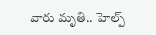వారు మృతి.. హెల్ప్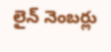లైన్ నెంబర్లు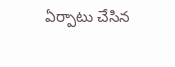ఏర్పాటు చేసిన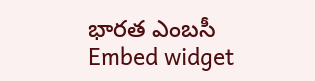భారత ఎంబసీ
Embed widget